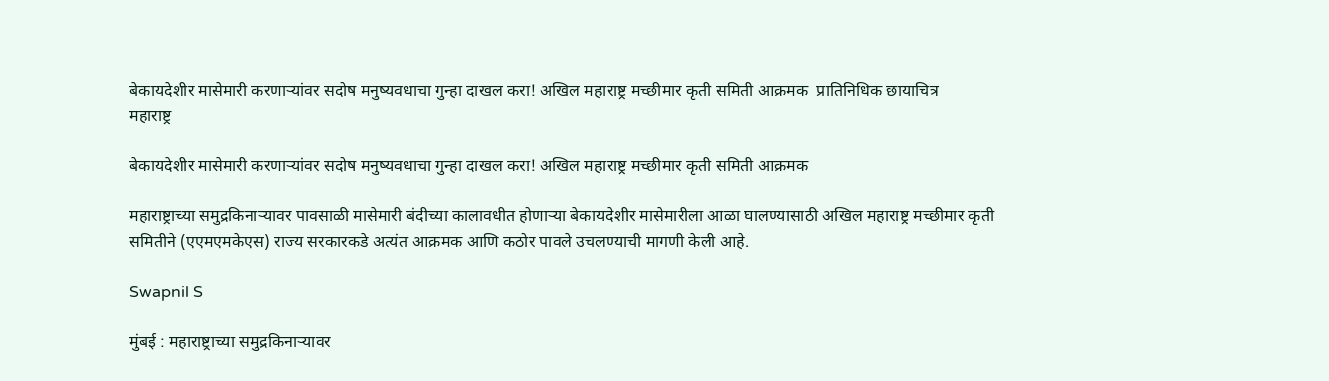बेकायदेशीर मासेमारी करणाऱ्यांवर सदोष मनुष्यवधाचा गुन्हा दाखल करा! अखिल महाराष्ट्र मच्छीमार कृती समिती आक्रमक  प्रातिनिधिक छायाचित्र
महाराष्ट्र

बेकायदेशीर मासेमारी करणाऱ्यांवर सदोष मनुष्यवधाचा गुन्हा दाखल करा! अखिल महाराष्ट्र मच्छीमार कृती समिती आक्रमक

महाराष्ट्राच्या समुद्रकिनाऱ्यावर पावसाळी मासेमारी बंदीच्या कालावधीत होणाऱ्या बेकायदेशीर मासेमारीला आळा घालण्यासाठी अखिल महाराष्ट्र मच्छीमार कृती समितीने (एएमएमकेएस) राज्य सरकारकडे अत्यंत आक्रमक आणि कठोर पावले उचलण्याची मागणी केली आहे.

Swapnil S

मुंबई : महाराष्ट्राच्या समुद्रकिनाऱ्यावर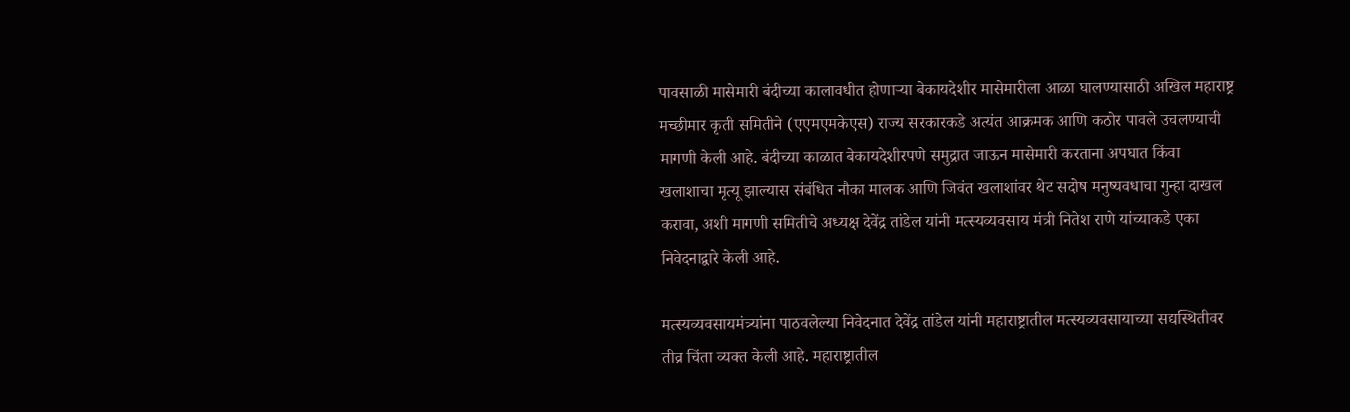पावसाळी मासेमारी बंदीच्या कालावधीत होणाऱ्या बेकायदेशीर मासेमारीला आळा घालण्यासाठी अखिल महाराष्ट्र मच्छीमार कृती समितीने (एएमएमकेएस) राज्य सरकारकडे अत्यंत आक्रमक आणि कठोर पावले उचलण्याची मागणी केली आहे. बंदीच्या काळात बेकायदेशीरपणे समुद्रात जाऊन मासेमारी करताना अपघात किंवा खलाशाचा मृत्यू झाल्यास संबंधित नौका मालक आणि जिवंत खलाशांवर थेट सदोष मनुष्यवधाचा गुन्हा दाखल करावा, अशी मागणी समितीचे अध्यक्ष देवेंद्र तांडेल यांनी मत्स्यव्यवसाय मंत्री नितेश राणे यांच्याकडे एका निवेदनाद्वारे केली आहे.

मत्स्यव्यवसायमंत्र्यांना पाठवलेल्या निवेदनात देवेंद्र तांडेल यांनी महाराष्ट्रातील मत्स्यव्यवसायाच्या सद्यस्थितीवर तीव्र चिंता व्यक्त केली आहे. महाराष्ट्रातील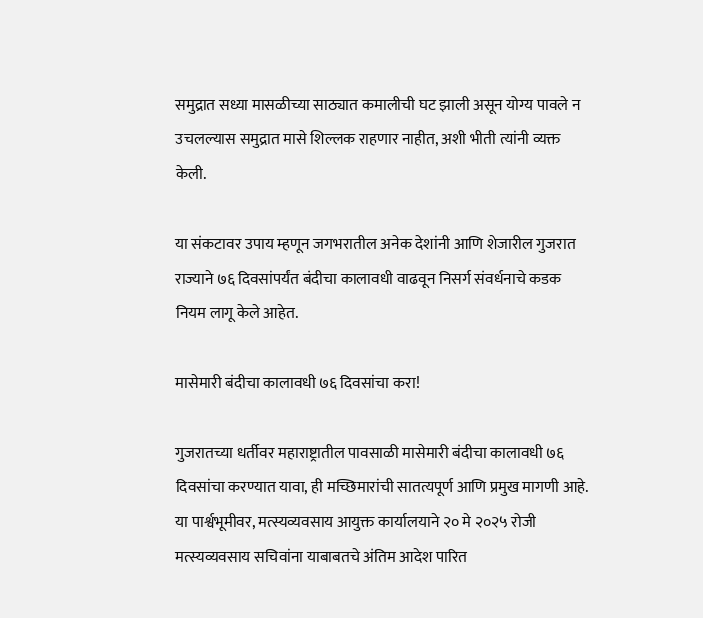समुद्रात सध्या मासळीच्या साठ्यात कमालीची घट झाली असून योग्य पावले न उचलल्यास समुद्रात मासे शिल्लक राहणार नाहीत, अशी भीती त्यांनी व्यक्त केली.

या संकटावर उपाय म्हणून जगभरातील अनेक देशांनी आणि शेजारील गुजरात राज्याने ७६ दिवसांपर्यंत बंदीचा कालावधी वाढवून निसर्ग संवर्धनाचे कडक नियम लागू केले आहेत.

मासेमारी बंदीचा कालावधी ७६ दिवसांचा करा!

गुजरातच्या धर्तीवर महाराष्ट्रातील पावसाळी मासेमारी बंदीचा कालावधी ७६ दिवसांचा करण्यात यावा, ही मच्छिमारांची सातत्यपूर्ण आणि प्रमुख मागणी आहे. या पार्श्वभूमीवर, मत्स्यव्यवसाय आयुक्त कार्यालयाने २० मे २०२५ रोजी मत्स्यव्यवसाय सचिवांना याबाबतचे अंतिम आदेश पारित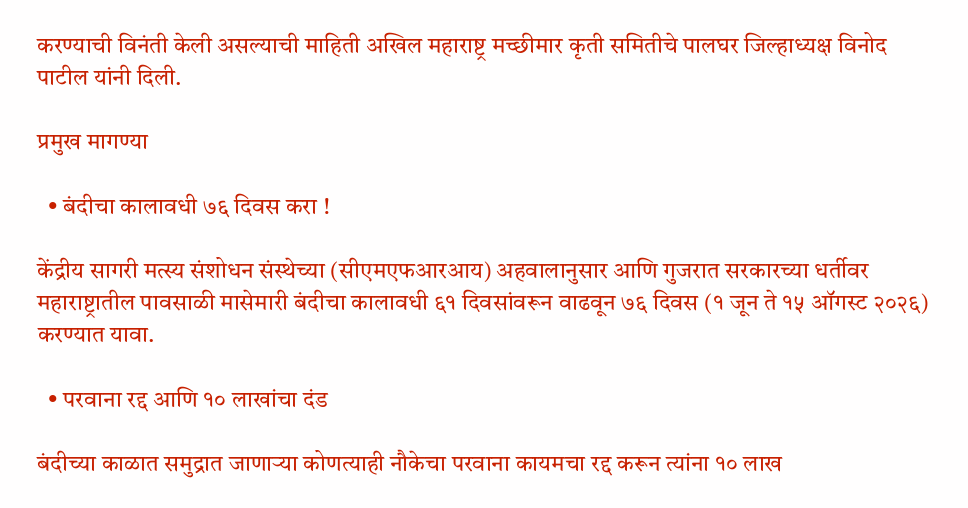करण्याची विनंती केली असल्याची माहिती अखिल महाराष्ट्र मच्छीमार कृती समितीचे पालघर जिल्हाध्यक्ष विनोद पाटील यांनी दिली.

प्रमुख मागण्या

  • बंदीचा कालावधी ७६ दिवस करा !

केंद्रीय सागरी मत्स्य संशोधन संस्थेच्या (सीएमएफआरआय) अहवालानुसार आणि गुजरात सरकारच्या धर्तीवर महाराष्ट्रातील पावसाळी मासेमारी बंदीचा कालावधी ६१ दिवसांवरून वाढवून ७६ दिवस (१ जून ते १५ ऑगस्ट २०२६) करण्यात यावा.

  • परवाना रद्द आणि १० लाखांचा दंड

बंदीच्या काळात समुद्रात जाणाऱ्या कोणत्याही नौकेचा परवाना कायमचा रद्द करून त्यांना १० लाख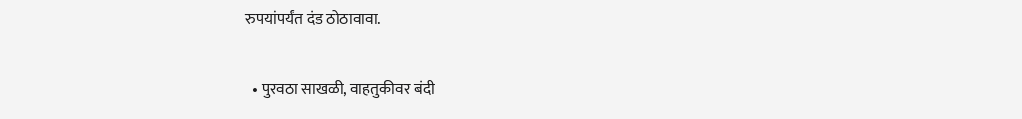रुपयांपर्यंत दंड ठोठावावा.

  • पुरवठा साखळी, वाहतुकीवर बंदी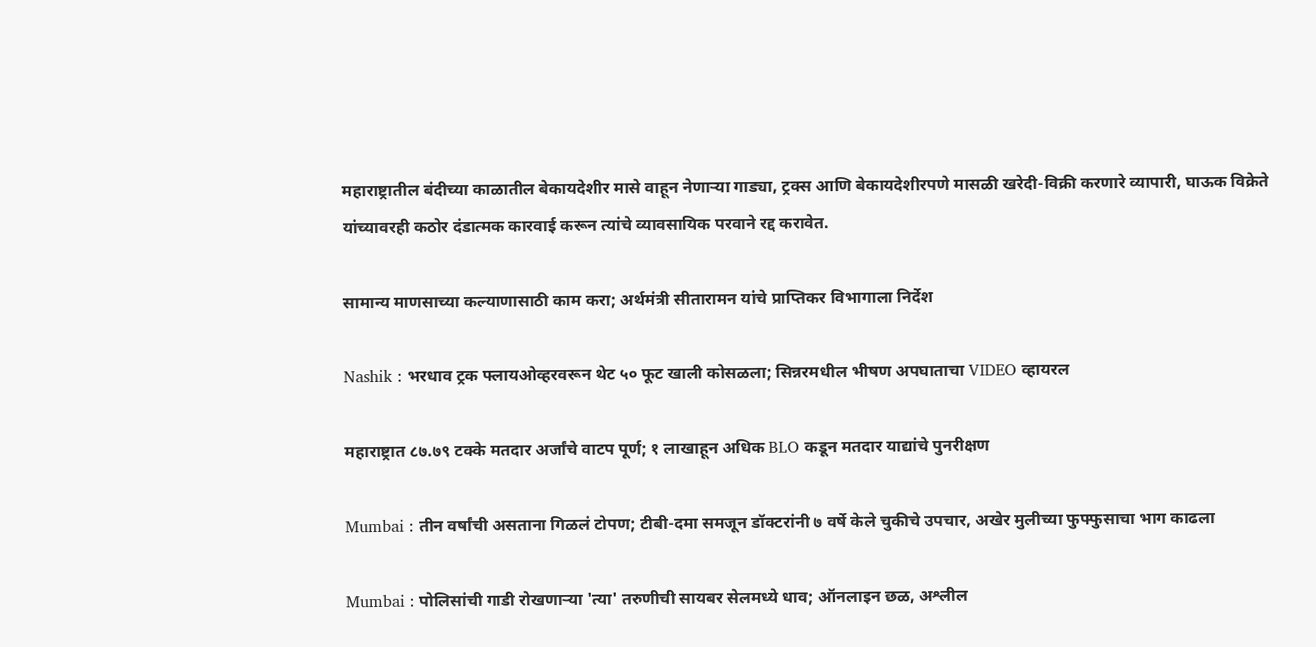महाराष्ट्रातील बंदीच्या काळातील बेकायदेशीर मासे वाहून नेणाऱ्या गाड्या, ट्रक्स आणि बेकायदेशीरपणे मासळी खरेदी-विक्री करणारे व्यापारी, घाऊक विक्रेते यांच्यावरही कठोर दंडात्मक कारवाई करून त्यांचे व्यावसायिक परवाने रद्द करावेत.

सामान्य माणसाच्या कल्याणासाठी काम करा; अर्थमंत्री सीतारामन यांचे प्राप्तिकर विभागाला निर्देश

Nashik : भरधाव ट्रक फ्लायओव्हरवरून थेट ५० फूट खाली कोसळला; सिन्नरमधील भीषण अपघाताचा VIDEO व्हायरल

महाराष्ट्रात ८७.७९ टक्के मतदार अर्जांचे वाटप पूर्ण; १ लाखाहून अधिक BLO कडून मतदार याद्यांचे पुनरीक्षण

Mumbai : तीन वर्षांची असताना गिळलं टोपण; टीबी-दमा समजून डॉक्टरांनी ७ वर्षे केले चुकीचे उपचार, अखेर मुलीच्या फुफ्फुसाचा भाग काढला

Mumbai : पोलिसांची गाडी रोखणाऱ्या 'त्या' तरुणीची सायबर सेलमध्ये धाव; ऑनलाइन छळ, अश्लील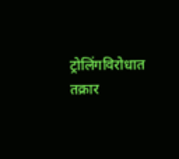ट्रोलिंगविरोधात तक्रार